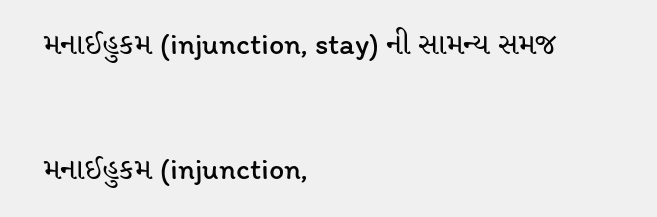મનાઈહુકમ (injunction, stay) ની સામન્ય સમજ

મનાઈહુકમ (injunction,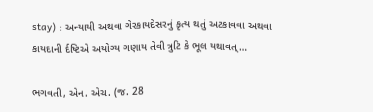stay) : અન્યાયી અથવા ગેરકાયદેસરનું કૃત્ય થતું અટકાવવા અથવા કાયદાની ર્દષ્ટિએ અયોગ્ય ગણાય તેવી ત્રુટિ કે ભૂલ યથાવત્…

ભગવતી, એન. એચ. (જ. 28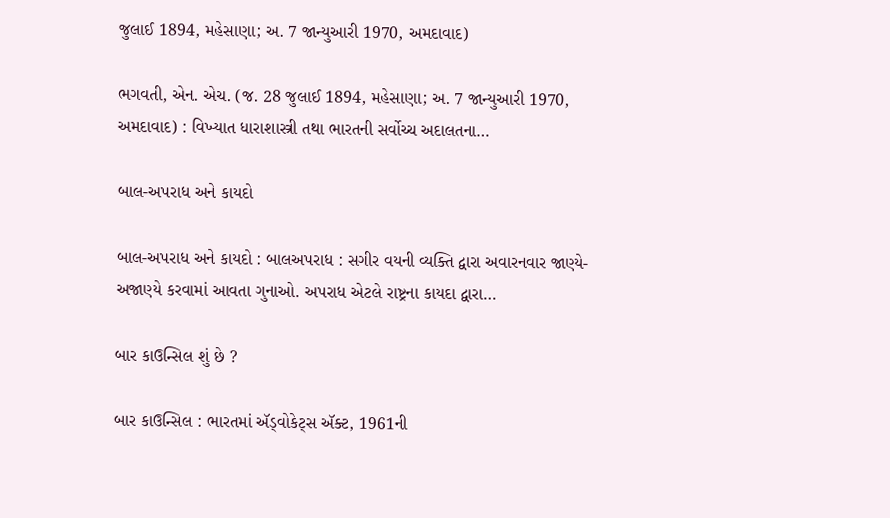જુલાઈ 1894, મહેસાણા; અ. 7 જાન્યુઆરી 1970, અમદાવાદ)

ભગવતી, એન. એચ. (જ. 28 જુલાઈ 1894, મહેસાણા; અ. 7 જાન્યુઆરી 1970, અમદાવાદ) : વિખ્યાત ધારાશાસ્ત્રી તથા ભારતની સર્વોચ્ચ અદાલતના…

બાલ-અપરાધ અને કાયદો

બાલ-અપરાધ અને કાયદો : બાલઅપરાધ : સગીર વયની વ્યક્તિ દ્વારા અવારનવાર જાણ્યે-અજાણ્યે કરવામાં આવતા ગુનાઓ. અપરાધ એટલે રાષ્ટ્રના કાયદા દ્વારા…

બાર કાઉન્સિલ શું છે ?

બાર કાઉન્સિલ : ભારતમાં ઍડ્વોકેટ્સ ઍક્ટ, 1961ની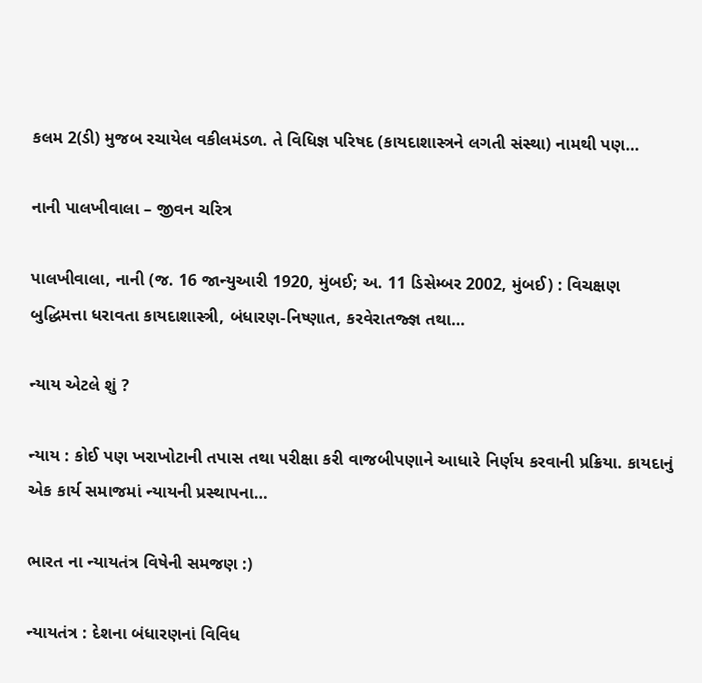કલમ 2(ડી) મુજબ રચાયેલ વકીલમંડળ. તે વિધિજ્ઞ પરિષદ (કાયદાશાસ્ત્રને લગતી સંસ્થા) નામથી પણ…

નાની પાલખીવાલા – જીવન ચરિત્ર

પાલખીવાલા, નાની (જ. 16 જાન્યુઆરી 1920, મુંબઈ; અ. 11 ડિસેમ્બર 2002, મુંબઈ) : વિચક્ષણ બુદ્ધિમત્તા ધરાવતા કાયદાશાસ્ત્રી, બંધારણ-નિષ્ણાત, કરવેરાતજ્જ્ઞ તથા…

ન્યાય એટલે શું ?

ન્યાય : કોઈ પણ ખરાખોટાની તપાસ તથા પરીક્ષા કરી વાજબીપણાને આધારે નિર્ણય કરવાની પ્રક્રિયા. કાયદાનું એક કાર્ય સમાજમાં ન્યાયની પ્રસ્થાપના…

ભારત ના ન્યાયતંત્ર વિષેની સમજણ :)

ન્યાયતંત્ર : દેશના બંધારણનાં વિવિધ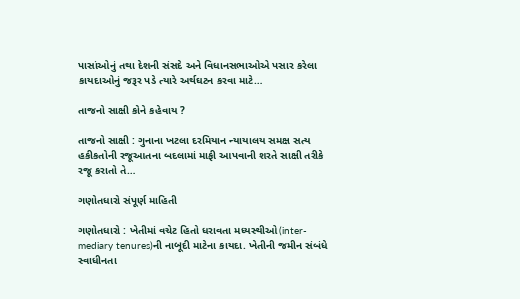પાસાંઓનું તથા દેશની સંસદે અને વિધાનસભાઓએ પસાર કરેલા કાયદાઓનું જરૂર પડે ત્યારે અર્થઘટન કરવા માટે…

તાજનો સાક્ષી કોને કહેવાય ?

તાજનો સાક્ષી : ગુનાના ખટલા દરમિયાન ન્યાયાલય સમક્ષ સત્ય હકીકતોની રજૂઆતના બદલામાં માફી આપવાની શરતે સાક્ષી તરીકે રજૂ કરાતો તે…

ગણોતધારો સંપૂર્ણ માહિતી

ગણોતધારો : ખેતીમાં વચેટ હિતો ધરાવતા મધ્યસ્થીઓ(inter-mediary tenures)ની નાબૂદી માટેના કાયદા. ખેતીની જમીન સંબંધે સ્વાધીનતા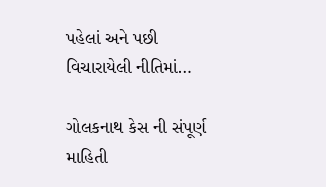પહેલાં અને પછી વિચારાયેલી નીતિમાં…

ગોલકનાથ કેસ ની સંપૂર્ણ માહિતી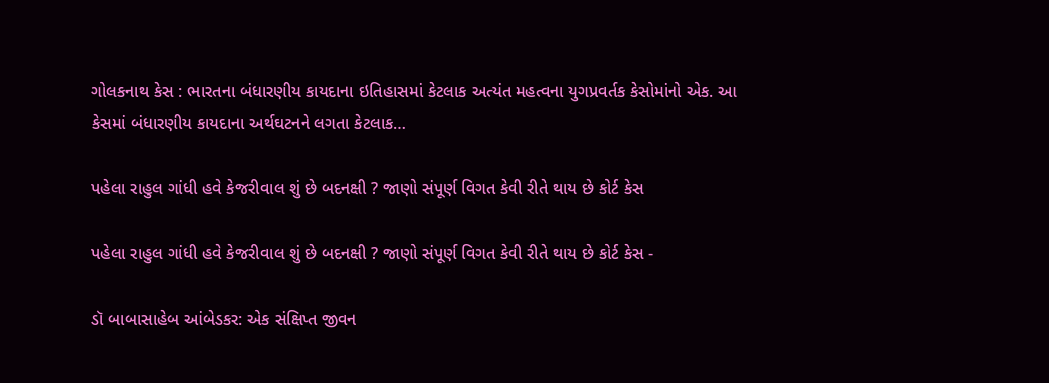ગોલકનાથ કેસ : ભારતના બંધારણીય કાયદાના ઇતિહાસમાં કેટલાક અત્યંત મહત્વના યુગપ્રવર્તક કેસોમાંનો એક. આ કેસમાં બંધારણીય કાયદાના અર્થઘટનને લગતા કેટલાક…

પહેલા રાહુલ ગાંધી હવે કેજરીવાલ શું છે બદનક્ષી ? જાણો સંપૂર્ણ વિગત કેવી રીતે થાય છે કોર્ટ કેસ

પહેલા રાહુલ ગાંધી હવે કેજરીવાલ શું છે બદનક્ષી ? જાણો સંપૂર્ણ વિગત કેવી રીતે થાય છે કોર્ટ કેસ -

ડૉ બાબાસાહેબ આંબેડકર: એક સંક્ષિપ્ત જીવન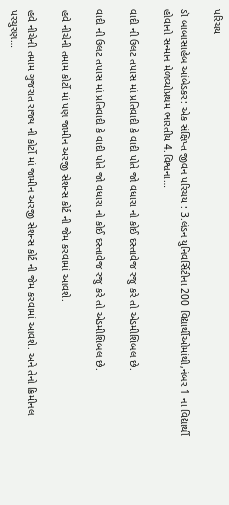પરિચય

ડૉ બાબાસાહેબ આંબેડકર: એક સંક્ષિપ્ત જીવન પરિચય : 3.લંડન યુનિવર્સિટીના 200 વિદ્યાર્થીઓમાંથી,નંબર 1 ના વિદ્યાર્થી હોવાનો સન્માન મેળવ્યોપ્રથમ ભારતીય 4.વિશ્વના…

વાદી ની ઉલટ તપાસ માં પ્રતિવાદી કે વાદી પોતે જો વધારા નો કોઈ દસ્તાવેજ રજુ કરે તો એડમીશિબલ છે.

વાદી ની ઉલટ તપાસ માં પ્રતિવાદી કે વાદી પોતે જો વધારા નો કોઈ દસ્તાવેજ રજુ કરે તો એડમીશિબલ છે.

હવે નીચેની તમામ કોર્ટો માં પણ જામીન અરજી સેશન્સ કોર્ટ ની જેમ કરવામાં આવશે.

હવે નીચેની તમામ ગુજરાત રાજ્ય ની કોર્ટો માં જામીન અરજી સેશન્સ કોર્ટ ની જેમ કરવામાં આવશે. અને તેનો ક્રિમીનલ પરચુરણ…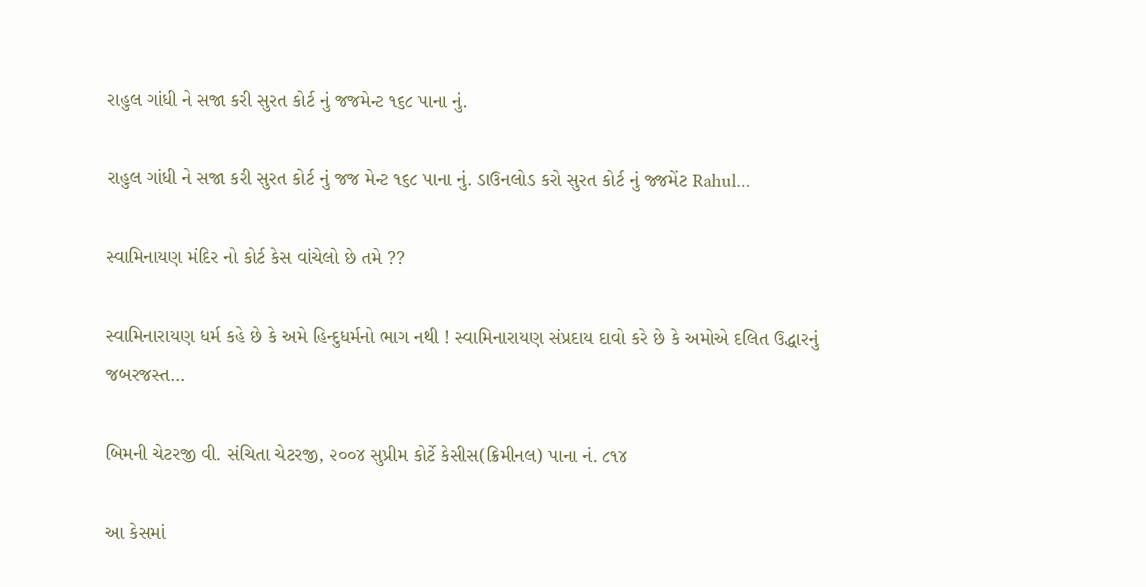રાહુલ ગાંધી ને સજા કરી સુરત કોર્ટ નું જજમેન્ટ ૧૬૮ પાના નું.

રાહુલ ગાંધી ને સજા કરી સુરત કોર્ટ નું જજ મેન્ટ ૧૬૮ પાના નું. ડાઉનલોડ કરો સુરત કોર્ટ નું જ્જમેંટ Rahul…

સ્વામિનાયણ મંદિર નો કોર્ટ કેસ વાંચેલો છે તમે ??

સ્વામિનારાયણ ધર્મ કહે છે કે અમે હિન્દુધર્મનો ભાગ નથી ! સ્વામિનારાયણ સંપ્રદાય દાવો કરે છે કે અમોએ દલિત ઉદ્ધારનું જબરજસ્ત…

બિમની ચેટરજી વી. સંચિતા ચેટરજી, ૨૦૦૪ સુપ્રીમ કોર્ટે કેસીસ(ક્રિમીનલ) પાના નં. ૮૧૪

આ કેસમાં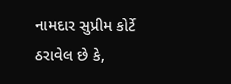નામદાર સુપ્રીમ કોર્ટે ઠરાવેલ છે કે,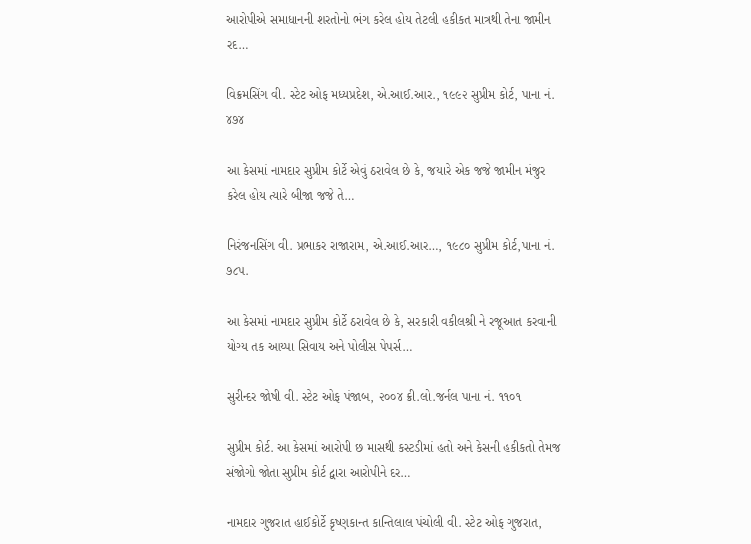આરોપીએ સમાધાનની શરતોનો ભંગ કરેલ હોય તેટલી હકીકત માત્રથી તેના જામીન રદ…

વિક્રમસિંગ વી. સ્ટેટ ઓફ મધ્યપ્રદેશ, એ.આઈ.આર., ૧૯૯૨ સુપ્રીમ કોર્ટ, પાના નં. ૪૭૪

આ કેસમાં નામદાર સુપ્રીમ કોર્ટે એવું ઠરાવેલ છે કે, જયારે એક જજે જામીન મંજુર કરેલ હોય ત્યારે બીજા જજે તે…

નિરંજનસિંગ વી. પ્રભાકર રાજારામ, એ.આઈ.આર…, ૧૯૮૦ સુપ્રીમ કોર્ટ,પાના નં. ૭૮૫.

આ કેસમાં નામદાર સુપ્રીમ કોર્ટે ઠરાવેલ છે કે, સરકારી વકીલશ્રી ને રજૂઆત કરવાની યોગ્ય તક આય્પા સિવાય અને પોલીસ પેપર્સ…

સુરીન્દર જોષી વી. સ્ટેટ ઓફ પંજાબ, ૨૦૦૪ ક્રી.લો.જર્નલ પાના નં. ૧૧૦૧

સુપ્રીમ કોર્ટ. આ કેસમાં આરોપી છ માસથી કસ્ટડીમાં હતો અને કેસની હકીકતો તેમજ સંજોગો જોતા સુપ્રીમ કોર્ટ દ્વારા આરોપીને દર…

નામદાર ગુજરાત હાઈકોર્ટે કૃષ્ણકાન્ત કાન્તિલાલ પંચોલી વી. સ્ટેટ ઓફ ગુજરાત,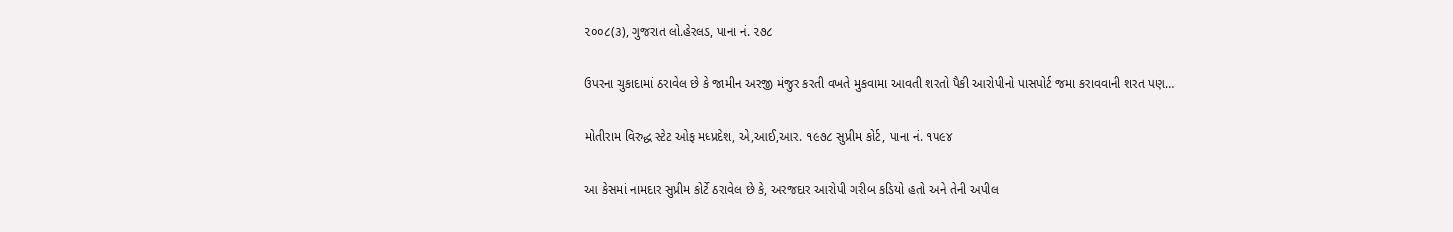૨૦૦૮(૩), ગુજરાત લો.હેરલડ, પાના નં. ૨૭૮

ઉપરના ચુકાદામાં ઠરાવેલ છે કે જામીન અરજી મંજુર કરતી વખતે મુકવામા આવતી શરતો પૈકી આરોપીનો પાસપોર્ટ જમા કરાવવાની શરત પણ…

મોતીરામ વિરુદ્ધ સ્ટેટ ઓફ મધ્પ્રદેશ, એ,આઈ,આર. ૧૯૭૮ સુપ્રીમ કોર્ટ, પાના નં. ૧૫૯૪

આ કેસમાં નામદાર સુપ્રીમ કોર્ટે ઠરાવેલ છે કે, અરજદાર આરોપી ગરીબ કડિયો હતો અને તેની અપીલ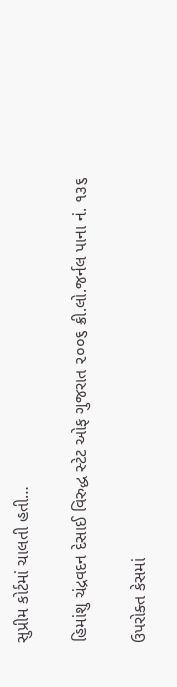સુપ્રીમ કોર્ટમાં ચાલતી હતી…

હિમાંશુ ચંદ્રવદન દેસાઈ વિરુદ્ધ સ્ટેટ ઓફ ગુજરાત ૨૦૦૬ ક્રી.લો.જર્નલ પાના નં. ૧૩૬

ઉપરોક્ત કેસમાં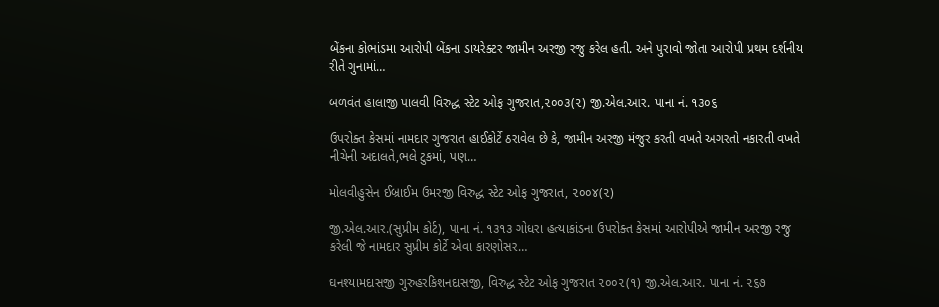બેંકના કોભાંડમા આરોપી બેંકના ડાયરેક્ટર જામીન અરજી રજુ કરેલ હતી. અને પુરાવો જોતા આરોપી પ્રથમ દર્શનીય રીતે ગુનામાં…

બળવંત હાલાજી પાલવી વિરુદ્ધ સ્ટેટ ઓફ ગુજરાત,૨૦૦૩(૨) જી.એલ.આર. પાના નં. ૧૩૦૬

ઉપરોક્ત કેસમાં નામદાર ગુજરાત હાઈકોર્ટે ઠરાવેલ છે કે, જામીન અરજી મંજુર કરતી વખતે અગરતો નકારતી વખતે નીચેની અદાલતે,ભલે ટુકમાં, પણ…

મોલવીહુસેન ઈબ્રાઈમ ઉમરજી વિરુદ્ધ સ્ટેટ ઓફ ગુજરાત, ૨૦૦૪(૨)

જી.એલ.આર.(સુપ્રીમ કોર્ટ), પાના નં. ૧૩૧૩ ગોધરા હત્યાકાંડના ઉપરોક્ત કેસમાં આરોપીએ જામીન અરજી રજુ કરેલી જે નામદાર સુપ્રીમ કોર્ટે એવા કારણોસર…

ઘનશ્યામદાસજી ગુરુહરકિશનદાસજી, વિરુદ્ધ સ્ટેટ ઓફ ગુજરાત ૨૦૦૨(૧) જી.એલ.આર. પાના નં. ૨૬૭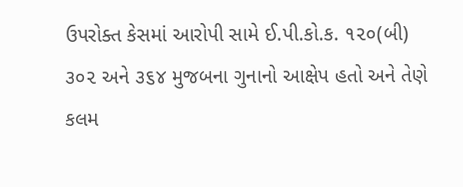ઉપરોક્ત કેસમાં આરોપી સામે ઈ.પી.કો.ક. ૧૨૦(બી) ૩૦૨ અને ૩૬૪ મુજબના ગુનાનો આક્ષેપ હતો અને તેણે કલમ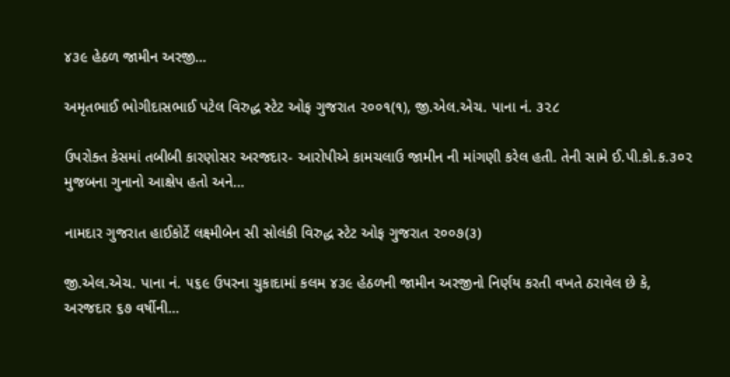૪૩૯ હેઠળ જામીન અરજી…

અમૃતભાઈ ભોગીદાસભાઈ પટેલ વિરુદ્ધ સ્ટેટ ઓફ ગુજરાત ૨૦૦૧(૧), જી.એલ.એચ. પાના નં. ૩૨૮

ઉપરોક્ત કેસમાં તબીબી કારણોસર અરજદાર- આરોપીએ કામચલાઉ જામીન ની માંગણી કરેલ હતી. તેની સામે ઈ.પી.કો.ક.૩૦૨ મુજબના ગુનાનો આક્ષેપ હતો અને…

નામદાર ગુજરાત હાઈકોર્ટે લક્ષ્મીબેન સી સોલંકી વિરુદ્ધ સ્ટેટ ઓફ ગુજરાત ૨૦૦૭(૩)

જી.એલ.એચ. પાના નં. ૫૬૯ ઉપરના ચુકાદામાં કલમ ૪૩૯ હેઠળની જામીન અરજીનો નિર્ણય કરતી વખતે ઠરાવેલ છે કે, અરજદાર ૬૭ વર્ષીની…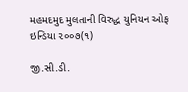મહમદમુદ મુલતાની વિરુદ્ધ યુનિયન ઓફ ઇન્ડિયા ૨૦૦૭(૧)

જી.સી.ડી.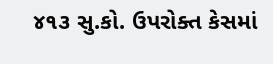૪૧૩ સુ.કો. ઉપરોક્ત કેસમાં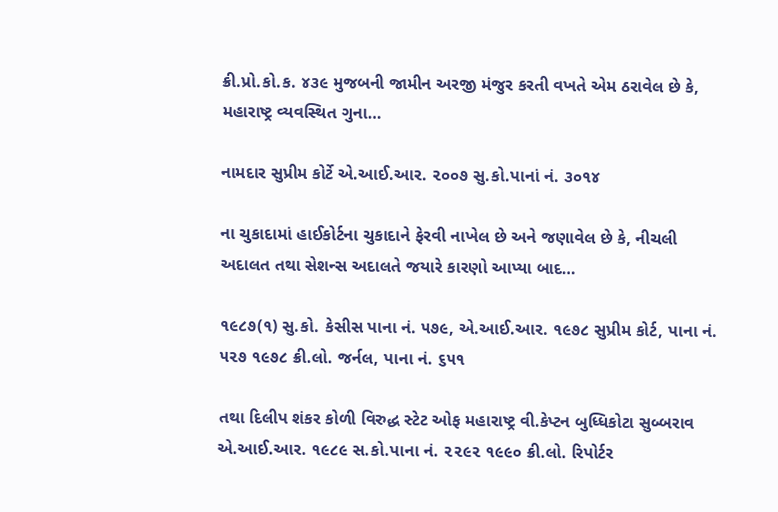ક્રી.પ્રો.કો.ક. ૪૩૯ મુજબની જામીન અરજી મંજુર કરતી વખતે એમ ઠરાવેલ છે કે, મહારાષ્ટ્ર વ્યવસ્થિત ગુના…

નામદાર સુપ્રીમ કોર્ટે એ.આઈ.આર. ૨૦૦૭ સુ.કો.પાનાં નં. ૩૦૧૪

ના ચુકાદામાં હાઈકોર્ટના ચુકાદાને ફેરવી નાખેલ છે અને જણાવેલ છે કે, નીચલી અદાલત તથા સેશન્સ અદાલતે જયારે કારણો આપ્યા બાદ…

૧૯૮૭(૧) સુ.કો. કેસીસ પાના નં. ૫૭૯, એ.આઈ.આર. ૧૯૭૮ સુપ્રીમ કોર્ટ, પાના નં. ૫૨૭ ૧૯૭૮ ક્રી.લો. જર્નલ, પાના નં. ૬૫૧

તથા દિલીપ શંકર કોળી વિરુદ્ધ સ્ટેટ ઓફ મહારાષ્ટ્ર વી.કેપ્ટન બુધ્ધિકોટા સુબ્બરાવ એ.આઈ.આર. ૧૯૮૯ સ.કો.પાના નં. ૨૨૯૨ ૧૯૯૦ ક્રી.લો. રિપોર્ટર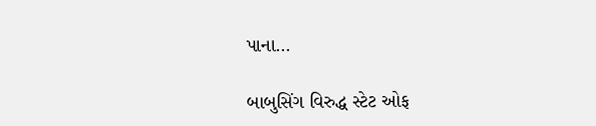પાના…

બાબુસિંગ વિરુદ્ધ સ્ટેટ ઓફ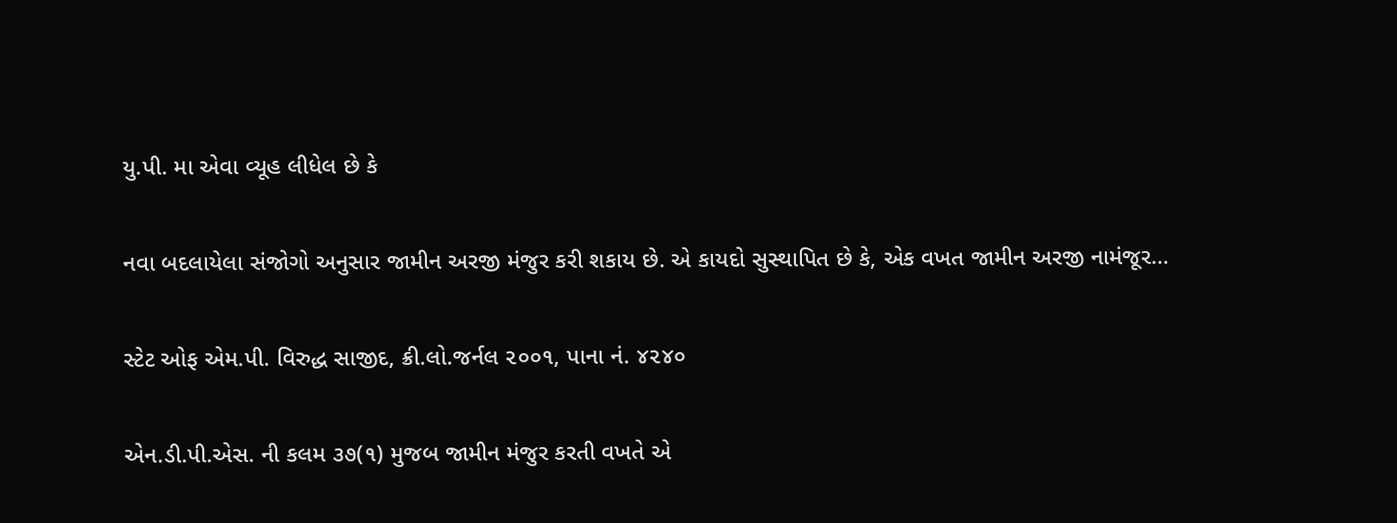યુ.પી. મા એવા વ્યૂહ લીધેલ છે કે

નવા બદલાયેલા સંજોગો અનુસાર જામીન અરજી મંજુર કરી શકાય છે. એ કાયદો સુસ્થાપિત છે કે, એક વખત જામીન અરજી નામંજૂર…

સ્ટેટ ઓફ એમ.પી. વિરુદ્ધ સાજીદ, ક્રી.લો.જર્નલ ૨૦૦૧, પાના નં. ૪૨૪૦

એન.ડી.પી.એસ. ની કલમ ૩૭(૧) મુજબ જામીન મંજુર કરતી વખતે એ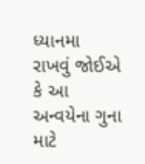ધ્યાનમા રાખવું જોઈએ કે આ અન્વયેના ગુના માટે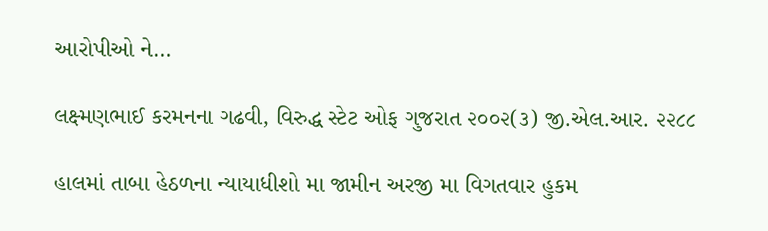આરોપીઓ ને…

લક્ષ્મણભાઈ કરમનના ગઢવી, વિરુદ્ધ સ્ટેટ ઓફ ગુજરાત ૨૦૦૨(૩) જી.એલ.આર. ૨૨૮૮

હાલમાં તાબા હેઠળના ન્યાયાધીશો મા જામીન અરજી મા વિગતવાર હુકમ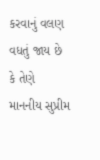કરવાનું વલણ વધતું જાય છે કે તેણે માનનીય સુપ્રીમ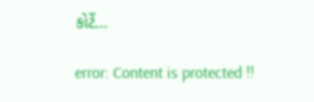કોર્ટે…

error: Content is protected !!